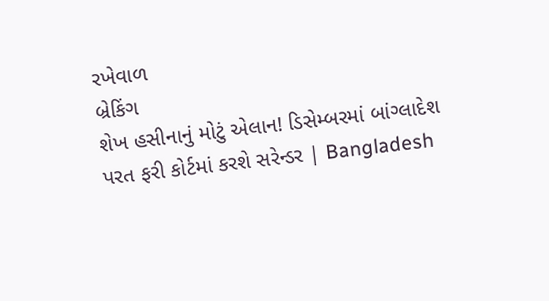રખેવાળ
બ્રેકિંગ
શેખ હસીનાનું મોટું એલાન! ડિસેમ્બરમાં બાંગ્લાદેશ પરત ફરી કોર્ટમાં કરશે સરેન્ડર | Bangladesh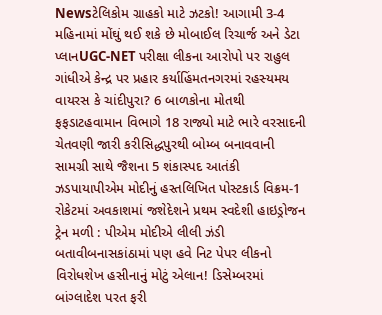Newsટેલિકોમ ગ્રાહકો માટે ઝટકો! આગામી 3-4 મહિનામાં મોંઘું થઈ શકે છે મોબાઈલ રિચાર્જ અને ડેટા પ્લાનUGC-NET પરીક્ષા લીકના આરોપો પર રાહુલ ગાંધીએ કેન્દ્ર પર પ્રહાર કર્યાહિંમતનગરમાં રહસ્યમય વાયરસ કે ચાંદીપુરા? 6 બાળકોના મોતથી ફફડાટહવામાન વિભાગે 18 રાજ્યો માટે ભારે વરસાદની ચેતવણી જારી કરીસિદ્ધપુરથી બોમ્બ બનાવવાની સામગ્રી સાથે જૈશના 5 શંકાસ્પદ આતંકી ઝડપાયાપીએમ મોદીનું હસ્તલિખિત પોસ્ટકાર્ડ વિક્રમ-1 રોકેટમાં અવકાશમાં જશેદેશને પ્રથમ સ્વદેશી હાઇડ્રોજન ટ્રેન મળી : પીએમ મોદીએ લીલી ઝંડી બતાવીબનાસકાંઠામાં પણ હવે નિટ પેપર લીકનો વિરોધશેખ હસીનાનું મોટું એલાન! ડિસેમ્બરમાં બાંગ્લાદેશ પરત ફરી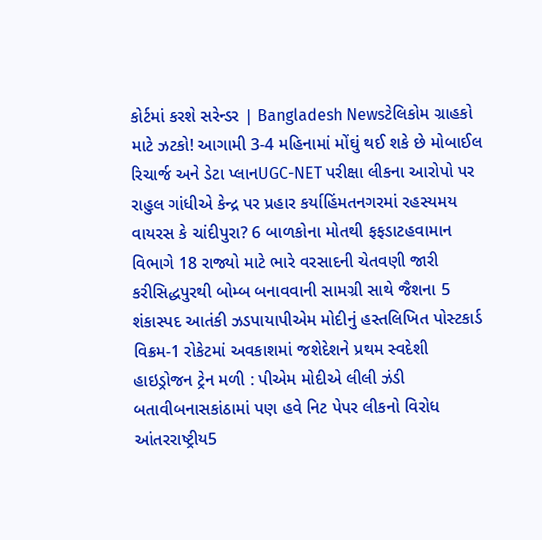કોર્ટમાં કરશે સરેન્ડર | Bangladesh Newsટેલિકોમ ગ્રાહકો માટે ઝટકો! આગામી 3-4 મહિનામાં મોંઘું થઈ શકે છે મોબાઈલ રિચાર્જ અને ડેટા પ્લાનUGC-NET પરીક્ષા લીકના આરોપો પર રાહુલ ગાંધીએ કેન્દ્ર પર પ્રહાર કર્યાહિંમતનગરમાં રહસ્યમય વાયરસ કે ચાંદીપુરા? 6 બાળકોના મોતથી ફફડાટહવામાન વિભાગે 18 રાજ્યો માટે ભારે વરસાદની ચેતવણી જારી કરીસિદ્ધપુરથી બોમ્બ બનાવવાની સામગ્રી સાથે જૈશના 5 શંકાસ્પદ આતંકી ઝડપાયાપીએમ મોદીનું હસ્તલિખિત પોસ્ટકાર્ડ વિક્રમ-1 રોકેટમાં અવકાશમાં જશેદેશને પ્રથમ સ્વદેશી હાઇડ્રોજન ટ્રેન મળી : પીએમ મોદીએ લીલી ઝંડી બતાવીબનાસકાંઠામાં પણ હવે નિટ પેપર લીકનો વિરોધ
આંતરરાષ્ટ્રીય5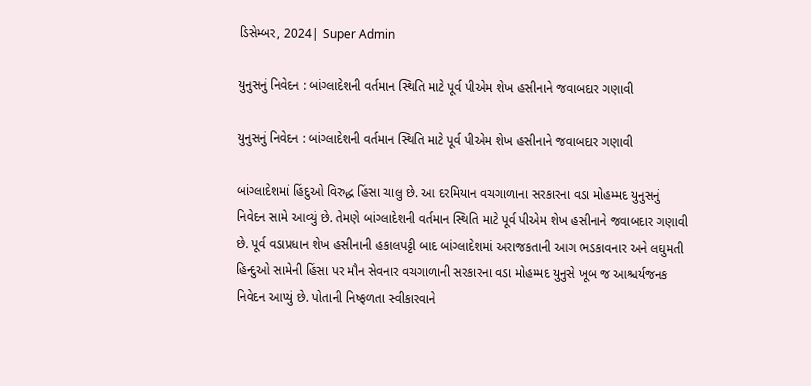ડિસેમ્બર, 2024| Super Admin

યુનુસનું નિવેદન : બાંગ્લાદેશની વર્તમાન સ્થિતિ માટે પૂર્વ પીએમ શેખ હસીનાને જવાબદાર ગણાવી

યુનુસનું નિવેદન : બાંગ્લાદેશની વર્તમાન સ્થિતિ માટે પૂર્વ પીએમ શેખ હસીનાને જવાબદાર ગણાવી

બાંગ્લાદેશમાં હિંદુઓ વિરુદ્ધ હિંસા ચાલુ છે. આ દરમિયાન વચગાળાના સરકારના વડા મોહમ્મદ યુનુસનું નિવેદન સામે આવ્યું છે. તેમણે બાંગ્લાદેશની વર્તમાન સ્થિતિ માટે પૂર્વ પીએમ શેખ હસીનાને જવાબદાર ગણાવી છે. પૂર્વ વડાપ્રધાન શેખ હસીનાની હકાલપટ્ટી બાદ બાંગ્લાદેશમાં અરાજકતાની આગ ભડકાવનાર અને લઘુમતી હિન્દુઓ સામેની હિંસા પર મૌન સેવનાર વચગાળાની સરકારના વડા મોહમ્મદ યુનુસે ખૂબ જ આશ્ચર્યજનક નિવેદન આપ્યું છે. પોતાની નિષ્ફળતા સ્વીકારવાને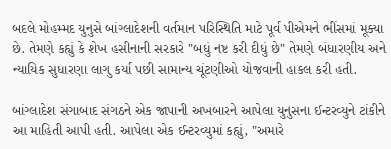બદલે મોહમ્મદ યુનુસે બાંગ્લાદેશની વર્તમાન પરિસ્થિતિ માટે પૂર્વ પીએમને ભીંસમાં મૂક્યા છે. તેમણે કહ્યું કે શેખ હસીનાની સરકારે "બધું નષ્ટ કરી દીધું છે" તેમણે બંધારણીય અને ન્યાયિક સુધારણા લાગુ કર્યા પછી સામાન્ય ચૂંટણીઓ યોજવાની હાકલ કરી હતી.

બાંગ્લાદેશ સંગાબાદ સંગઠને એક જાપાની અખબારને આપેલા યુનુસના ઈન્ટરવ્યુને ટાંકીને આ માહિતી આપી હતી. આપેલા એક ઈન્ટરવ્યુમાં કહ્યું, "અમારે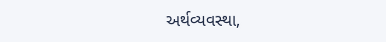અર્થવ્યવસ્થા,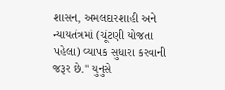શાસન, અમલદારશાહી અને ન્યાયતંત્રમાં (ચૂંટણી યોજતા પહેલા) વ્યાપક સુધારા કરવાની જરૂર છે." યુનુસે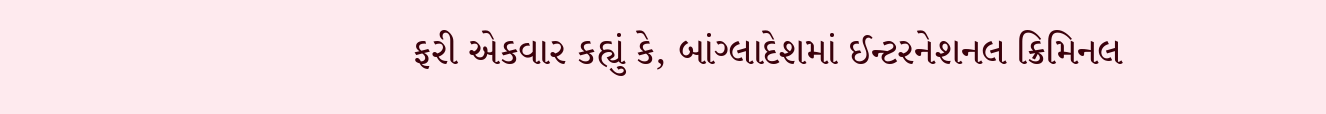ફરી એકવાર કહ્યું કે, બાંગ્લાદેશમાં ઈન્ટરનેશનલ ક્રિમિનલ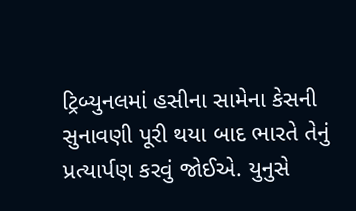ટ્રિબ્યુનલમાં હસીના સામેના કેસની સુનાવણી પૂરી થયા બાદ ભારતે તેનું પ્રત્યાર્પણ કરવું જોઈએ. યુનુસે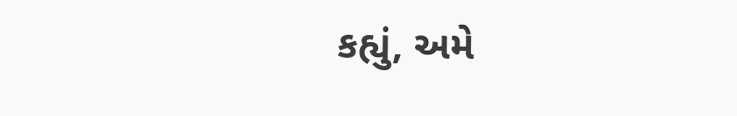કહ્યું, અમે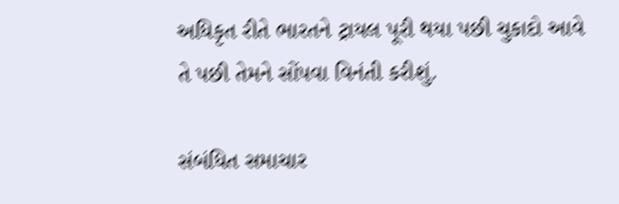અધિકૃત રીતે ભારતને ટ્રાયલ પૂરી થયા પછી ચુકાદો આવે તે પછી તેમને સોંપવા વિનંતી કરીશું.

સંબંધિત સમાચાર